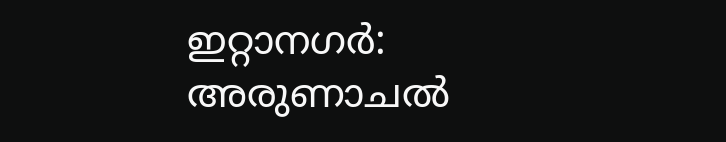ഇറ്റാനഗർ: അരുണാചൽ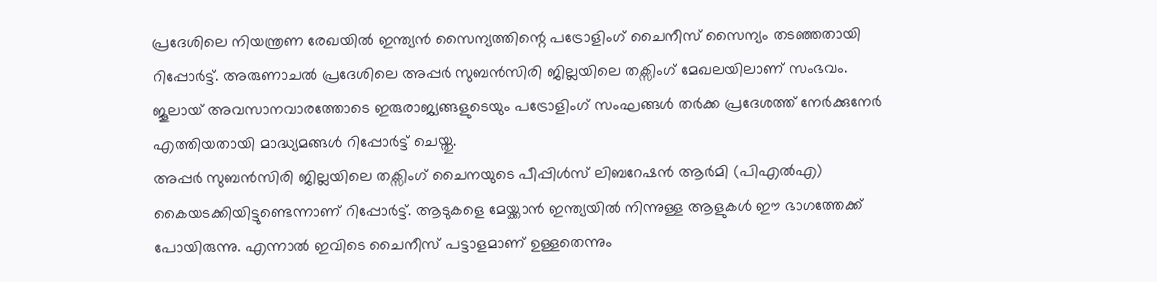പ്രദേശിലെ നിയന്ത്രണ രേഖയിൽ ഇന്ത്യൻ സൈന്യത്തിന്റെ പട്രോളിംഗ് ചൈനീസ് സൈന്യം തടഞ്ഞതായി റിപ്പോർട്ട്. അരുണാചൽ പ്രദേശിലെ അപ്പർ സുബൻസിരി ജില്ലയിലെ തക്സിംഗ് മേഖലയിലാണ് സംഭവം. ജൂലായ് അവസാനവാരത്തോടെ ഇരുരാജ്യങ്ങളുടെയും പട്രോളിംഗ് സംഘങ്ങൾ തർക്ക പ്രദേശത്ത് നേർക്കുനേർ എത്തിയതായി മാദ്ധ്യമങ്ങൾ റിപ്പോർട്ട് ചെയ്തു.
അപ്പർ സുബൻസിരി ജില്ലയിലെ തക്സിംഗ് ചൈനയുടെ പീപ്പിൾസ് ലിബറേഷൻ ആർമി (പിഎൽഎ) കൈയടക്കിയിട്ടുണ്ടെന്നാണ് റിപ്പോർട്ട്. ആടുകളെ മേയ്ക്കാൻ ഇന്ത്യയിൽ നിന്നുള്ള ആളുകൾ ഈ ഭാഗത്തേക്ക് പോയിരുന്നു. എന്നാൽ ഇവിടെ ചൈനീസ് പട്ടാളമാണ് ഉള്ളതെന്നും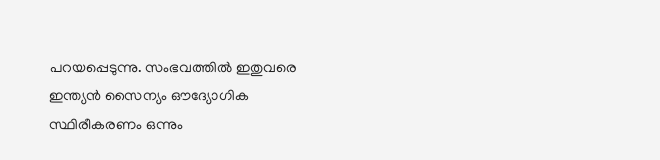പറയപ്പെടുന്നു. സംഭവത്തിൽ ഇതുവരെ ഇന്ത്യൻ സൈന്യം ഔദ്യോഗിക സ്ഥിരീകരണം ഒന്നും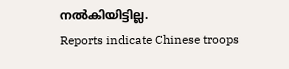നൽകിയിട്ടില്ല.
Reports indicate Chinese troops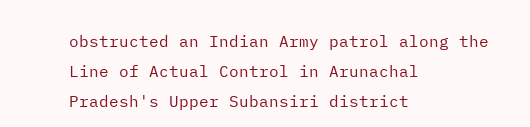obstructed an Indian Army patrol along the Line of Actual Control in Arunachal Pradesh's Upper Subansiri district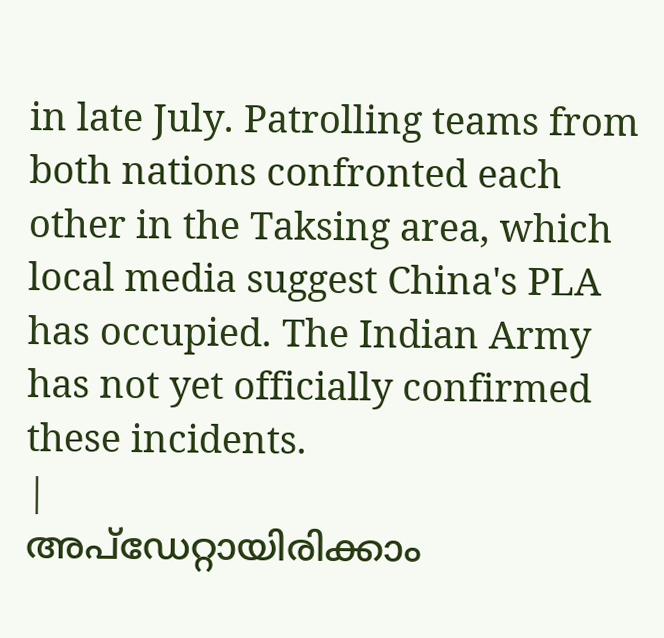in late July. Patrolling teams from both nations confronted each other in the Taksing area, which local media suggest China's PLA has occupied. The Indian Army has not yet officially confirmed these incidents.
|
അപ്ഡേറ്റായിരിക്കാം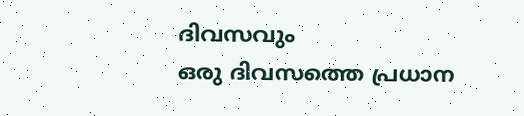ദിവസവും
ഒരു ദിവസത്തെ പ്രധാന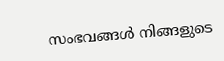സംഭവങ്ങൾ നിങ്ങളുടെ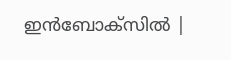ഇൻബോക്സിൽ |